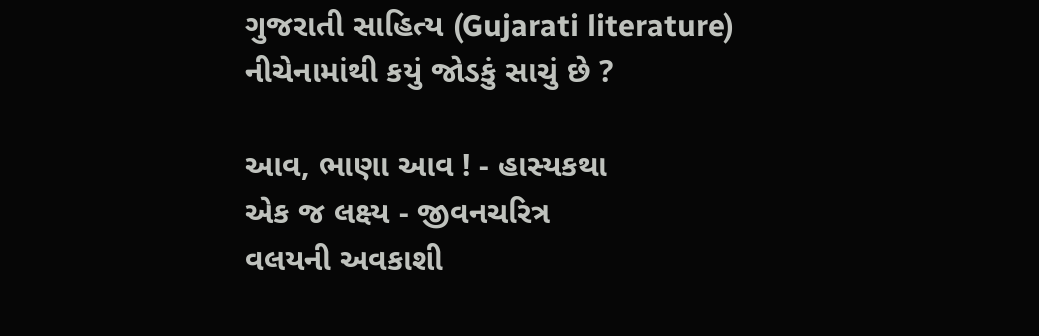ગુજરાતી સાહિત્ય (Gujarati literature)
નીચેનામાંથી કયું જોડકું સાચું છે ?

આવ, ભાણા આવ ! - હાસ્યકથા
એક જ લક્ષ્ય - જીવનચરિત્ર
વલયની અવકાશી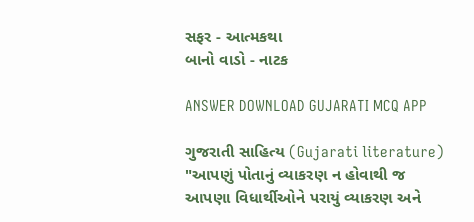સફર - આત્મકથા
બાનો વાડો - નાટક

ANSWER DOWNLOAD GUJARATI MCQ APP

ગુજરાતી સાહિત્ય (Gujarati literature)
"આપણું પોતાનું વ્યાકરણ ન હોવાથી જ આપણા વિધાર્થીઓને પરાયું વ્યાકરણ અને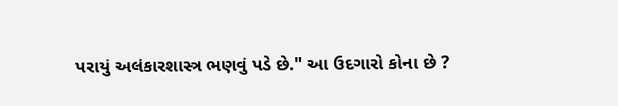પરાયું અલંકારશાસ્ત્ર ભણવું પડે છે." આ ઉદગારો કોના છે ?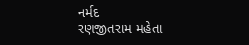નર્મદ
રણજીતરામ મહેતા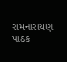રામનારાયણ પાઠક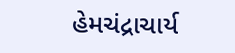હેમચંદ્રાચાર્ય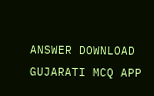ANSWER DOWNLOAD GUJARATI MCQ APP